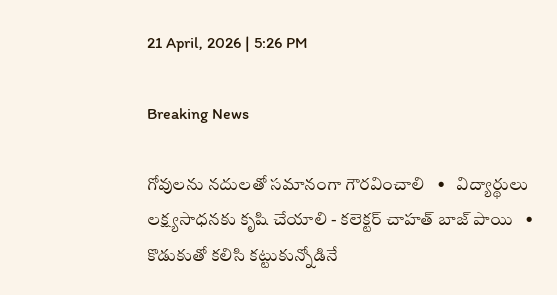21 April, 2026 | 5:26 PM

Breaking News

గోవులను నదులతో సమానంగా గౌరవించాలి   •   విద్యార్థులు లక్ష్యసాధనకు కృషి చేయాలి - కలెక్టర్ చాహత్ బాజ్ పాయి   •   కొడుకుతో కలిసి కట్టుకున్నోడినే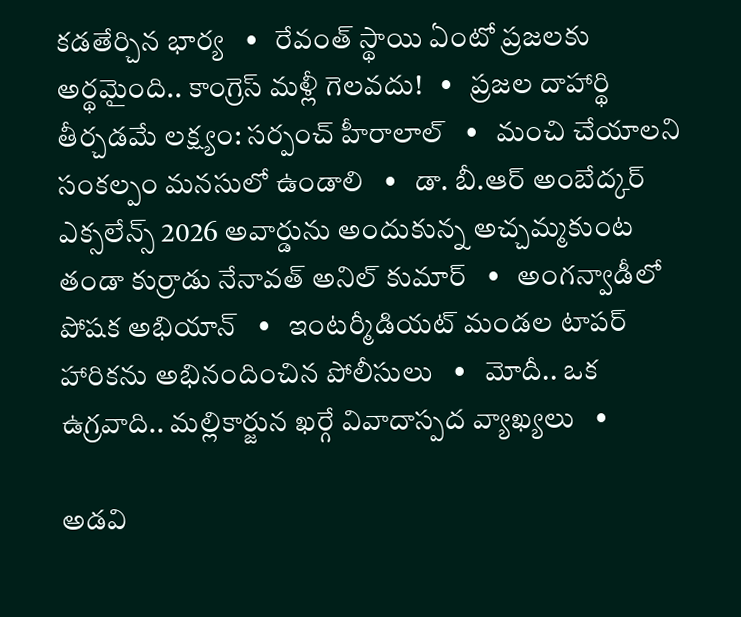కడతేర్చిన భార్య   •   రేవంత్ స్థాయి ఏంటో ప్రజలకు అర్థమైంది.. కాంగ్రెస్ మళ్లీ గెలవదు!   •   ప్రజల దాహార్థి తీర్చడమే లక్ష్యం: సర్పంచ్ హీరాలాల్   •   మంచి చేయాలని సంకల్పం మనసులో ఉండాలి   •   డా. బీ.ఆర్ అంబేద్కర్ ఎక్సలేన్స్ 2026 అవార్డును అందుకున్న అచ్చమ్మకుంట తండా కుర్రాడు నేనావత్ అనిల్ కుమార్   •   అంగన్వాడీలో పోషక అభియాన్   •   ఇంటర్మీడియట్ మండల టాపర్ హారికను అభినందించిన పోలీసులు   •   మోదీ.. ఒక ఉగ్రవాది.. మల్లికార్జున ఖర్గే వివాదాస్పద వ్యాఖ్యలు   •

అడవి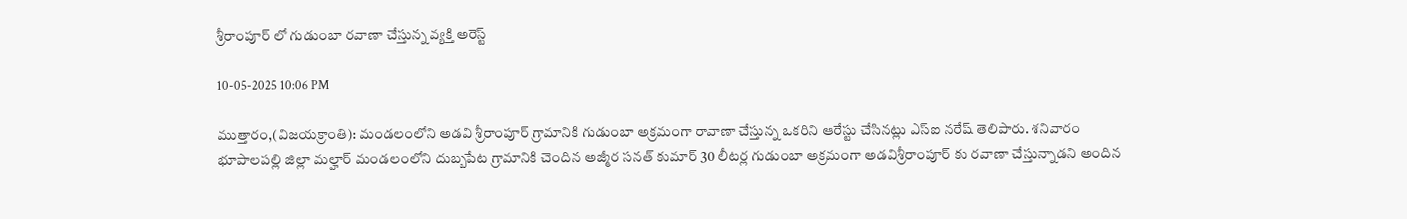శ్రీరాంపూర్ లో గుడుంబా రవాణా చేస్తున్న వ్యక్తి అరెస్ట్

10-05-2025 10:06 PM

ముత్తారం,(విజయక్రాంతి): మండలంలోని అడవి శ్రీరాంపూర్ గ్రామానికి గుడుంబా అక్రమంగా రావాణా చేస్తున్న ఒకరిని ఆరేస్టు చేసినట్లు ఎస్ఐ నరేష్ తెలిపారు. శనివారం భూపాలపల్లి జిల్లా మల్హార్ మండలంలోని దుబ్బపేట గ్రామానికి చెందిన అజ్మీర సనత్ కుమార్ 30 లీటర్ల గుడుంబా అక్రమంగా అడవిశ్రీరాంపూర్ కు రవాణా చేస్తున్నాడని అందిన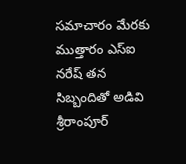సమాచారం మేరకు ముత్తారం ఎస్ఐ నరేష్ తన సిబ్బందితో అడివి శ్రీరాంపూర్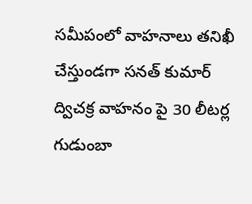సమీపంలో వాహనాలు తనిఖీ చేస్తుండగా సనత్ కుమార్ ద్విచక్ర వాహనం పై 30 లీటర్ల గుడుంబా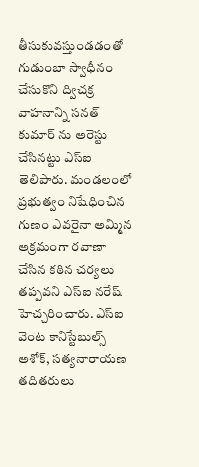తీసుకువస్తుండడంతో గుడుంబా స్వాధీనం చేసుకొని ద్విచక్ర వాహనాన్ని సనత్ కుమార్ ను అరెస్టు చేసినట్టు ఎస్ఐ తెలిపారు. మండలంలో ప్రభుత్వం నిషేధించిన గుణం ఎవరైనా అమ్మిన అక్రమంగా రవాణా చేసిన కఠిన చర్యలు తప్పవని ఎస్ఐ నరేష్ హెచ్చరించారు. ఎస్ఐ వెంట కానిస్టేబుల్స్ అశోక్, సత్యనారాయణ తదితరులు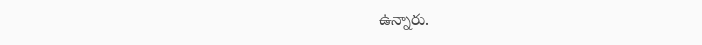ఉన్నారు.